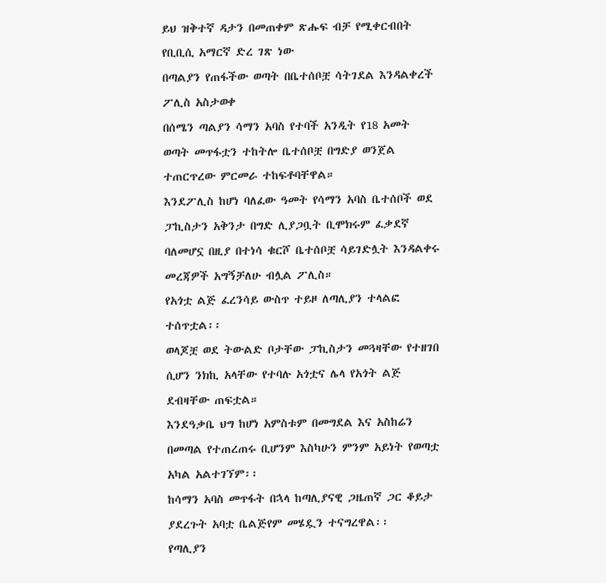ይህ ዝቅተኛ ዳታን በመጠቀም ጽሑፍ ብቻ የሚቀርብበት የቢቢሲ አማርኛ ድረ ገጽ ነው
በጣልያን የጠፋችው ወጣት በቤተሰቦቿ ሳትገደል እንዳልቀረች ፖሊስ አስታወቀ
በሰሜን ጣልያን ሳማን አባስ የተባች አንዲት የ18 አመት ወጣት መጥፋቷን ተከትሎ ቤተሰቦቿ በግድያ ወንጀል ተጠርጥረው ምርመራ ተከፍቶባቸዋል።
እንደፖሊስ ከሆነ ባለፈው ዓመት የሳማን አባስ ቤተሰቦች ወደ ፓኪስታን አቅንታ በግድ ሊያጋቧት ቢሞክሩም ፈቃደኛ ባለመሆኗ በዚያ በተነሳ ቁርሾ ቤተሰቦቿ ሳይገድሏት እንዳልቀሩ መረጃዎች አግኝቻለሁ ብሏል ፖሊስ።
የአጎቷ ልጅ ፈረንሳይ ውስጥ ተይዞ ለጣሊያን ተላልፎ ተሰጥቷል፡፡
ወላጆቿ ወደ ትውልድ ቦታቸው ፓኪስታን መጓዛቸው የተዘገበ ሲሆን ንክኪ አላቸው የተባሉ አጎቷና ሌላ የአጎት ልጅ ደብዛቸው ጠፍቷል።
እንደዓቃቤ ህግ ከሆነ አምስቱም በመግደል እና አስከሬን በመጣል የተጠረጠሩ ቢሆንም እስካሁን ምንም አይነት የወጣቷ አካል አልተገኘም፡፡
ከሳማን አባስ መጥፋት በኋላ ከጣሊያናዊ ጋዜጠኛ ጋር ቆይታ ያደረጉት አባቷ ቤልጅየም መሄዷን ተናግረዋል፡፡
የጣሊያን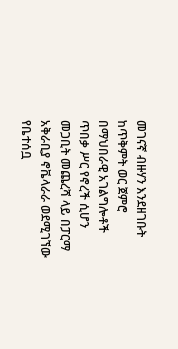መገናኛ ብዙሃን እንደዘገቡት ከጥቅምት ወር ጀምሮ በማህበራዊ አገልግሎቶች ጥበቃ ሥር የኖረች ሲሆን መጋቢት መጨረሻ ላይ በፓርማ አቅራቢያ ኖቬላራራ ወደሚገኘው የቤተሰቧ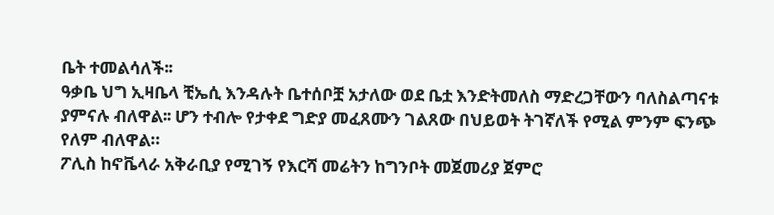ቤት ተመልሳለች፡፡
ዓቃቤ ህግ ኢዛቤላ ቺኤሲ እንዳሉት ቤተሰቦቿ አታለው ወደ ቤቷ እንድትመለስ ማድረጋቸውን ባለስልጣናቱ ያምናሉ ብለዋል፡፡ ሆን ተብሎ የታቀደ ግድያ መፈጸሙን ገልጸው በህይወት ትገኛለች የሚል ምንም ፍንጭ የለም ብለዋል።
ፖሊስ ከኖቬላራ አቅራቢያ የሚገኝ የእርሻ መሬትን ከግንቦት መጀመሪያ ጀምሮ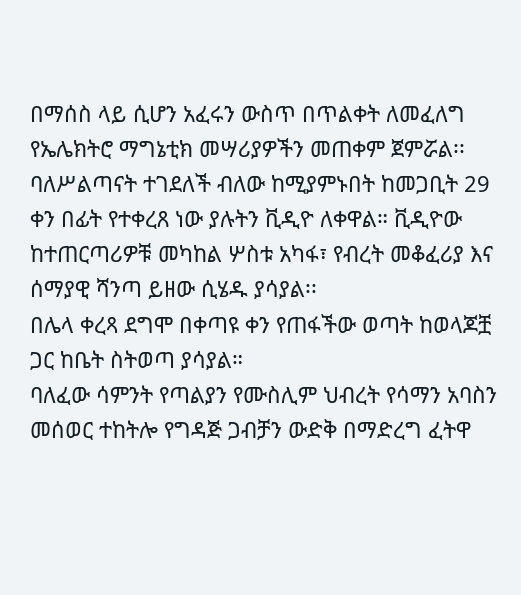በማሰስ ላይ ሲሆን አፈሩን ውስጥ በጥልቀት ለመፈለግ የኤሌክትሮ ማግኔቲክ መሣሪያዎችን መጠቀም ጀምሯል፡፡
ባለሥልጣናት ተገደለች ብለው ከሚያምኑበት ከመጋቢት 29 ቀን በፊት የተቀረጸ ነው ያሉትን ቪዲዮ ለቀዋል። ቪዲዮው ከተጠርጣሪዎቹ መካከል ሦስቱ አካፋ፣ የብረት መቆፈሪያ እና ሰማያዊ ሻንጣ ይዘው ሲሄዱ ያሳያል፡፡
በሌላ ቀረጻ ደግሞ በቀጣዩ ቀን የጠፋችው ወጣት ከወላጆቿ ጋር ከቤት ስትወጣ ያሳያል።
ባለፈው ሳምንት የጣልያን የሙስሊም ህብረት የሳማን አባስን መሰወር ተከትሎ የግዳጅ ጋብቻን ውድቅ በማድረግ ፈትዋ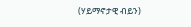(ሃይማኖታዊ ብይን)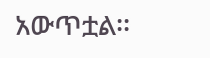አውጥቷል፡፡